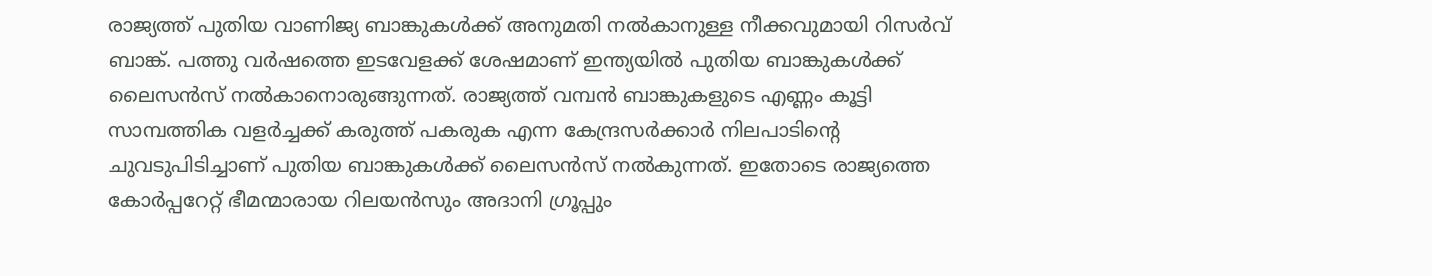രാജ്യത്ത് പുതിയ വാണിജ്യ ബാങ്കുകൾക്ക് അനുമതി നൽകാനുള്ള നീക്കവുമായി റിസർവ് ബാങ്ക്. പത്തു വർഷത്തെ ഇടവേളക്ക് ശേഷമാണ് ഇന്ത്യയിൽ പുതിയ ബാങ്കുകൾക്ക് ലൈസൻസ് നൽകാനൊരുങ്ങുന്നത്. രാജ്യത്ത് വമ്പൻ ബാങ്കുകളുടെ എണ്ണം കൂട്ടി സാമ്പത്തിക വളർച്ചക്ക് കരുത്ത് പകരുക എന്ന കേന്ദ്രസർക്കാർ നിലപാടിന്റെ ചുവടുപിടിച്ചാണ് പുതിയ ബാങ്കുകൾക്ക് ലൈസൻസ് നൽകുന്നത്. ഇതോടെ രാജ്യത്തെ കോർപ്പറേറ്റ് ഭീമന്മാരായ റിലയൻസും അദാനി ഗ്രൂപ്പും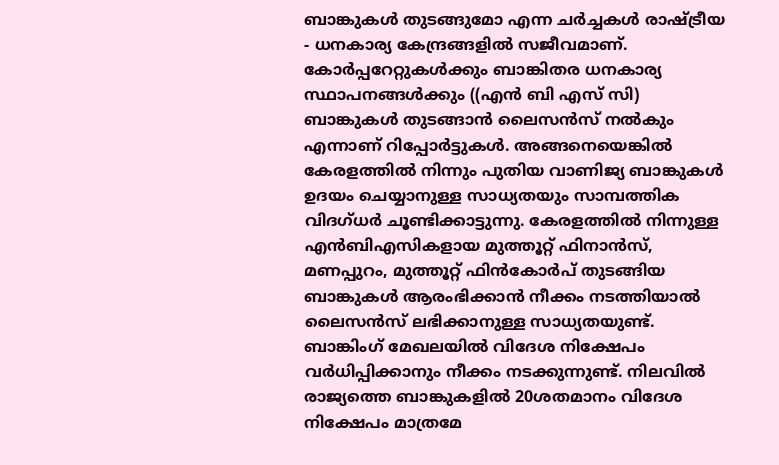ബാങ്കുകൾ തുടങ്ങുമോ എന്ന ചർച്ചകൾ രാഷ്ട്രീയ - ധനകാര്യ കേന്ദ്രങ്ങളിൽ സജീവമാണ്.
കോർപ്പറേറ്റുകൾക്കും ബാങ്കിതര ധനകാര്യ സ്ഥാപനങ്ങൾക്കും ((എൻ ബി എസ് സി) ബാങ്കുകൾ തുടങ്ങാൻ ലൈസൻസ് നൽകും എന്നാണ് റിപ്പോർട്ടുകൾ. അങ്ങനെയെങ്കിൽ കേരളത്തിൽ നിന്നും പുതിയ വാണിജ്യ ബാങ്കുകൾ ഉദയം ചെയ്യാനുള്ള സാധ്യതയും സാമ്പത്തിക വിദഗ്ധർ ചൂണ്ടിക്കാട്ടുന്നു. കേരളത്തിൽ നിന്നുള്ള എൻബിഎസികളായ മുത്തൂറ്റ് ഫിനാൻസ്, മണപ്പുറം, മുത്തൂറ്റ് ഫിൻകോർപ് തുടങ്ങിയ ബാങ്കുകൾ ആരംഭിക്കാൻ നീക്കം നടത്തിയാൽ ലൈസൻസ് ലഭിക്കാനുള്ള സാധ്യതയുണ്ട്.
ബാങ്കിംഗ് മേഖലയിൽ വിദേശ നിക്ഷേപം വർധിപ്പിക്കാനും നീക്കം നടക്കുന്നുണ്ട്. നിലവിൽ രാജ്യത്തെ ബാങ്കുകളിൽ 20ശതമാനം വിദേശ നിക്ഷേപം മാത്രമേ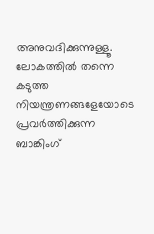അനുവദിക്കുന്നുള്ളൂ. ലോകത്തിൽ തന്നെ കടുത്ത നിയന്ത്രണങ്ങളേയോടെ പ്രവർത്തിക്കുന്ന ബാങ്കിംഗ്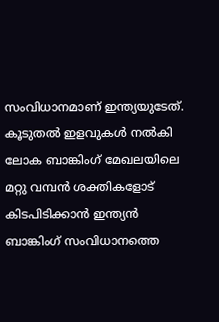സംവിധാനമാണ് ഇന്ത്യയുടേത്. കൂടുതൽ ഇളവുകൾ നൽകി ലോക ബാങ്കിംഗ് മേഖലയിലെ മറ്റു വമ്പൻ ശക്തികളോട് കിടപിടിക്കാൻ ഇന്ത്യൻ ബാങ്കിംഗ് സംവിധാനത്തെ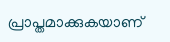പ്രാപ്തമാക്കുകയാണ്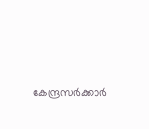കേന്ദ്രസർക്കാർ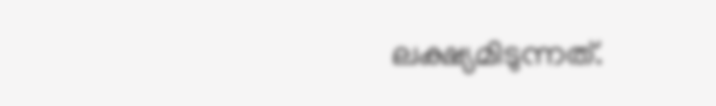ലക്ഷ്യമിടുന്നത്.